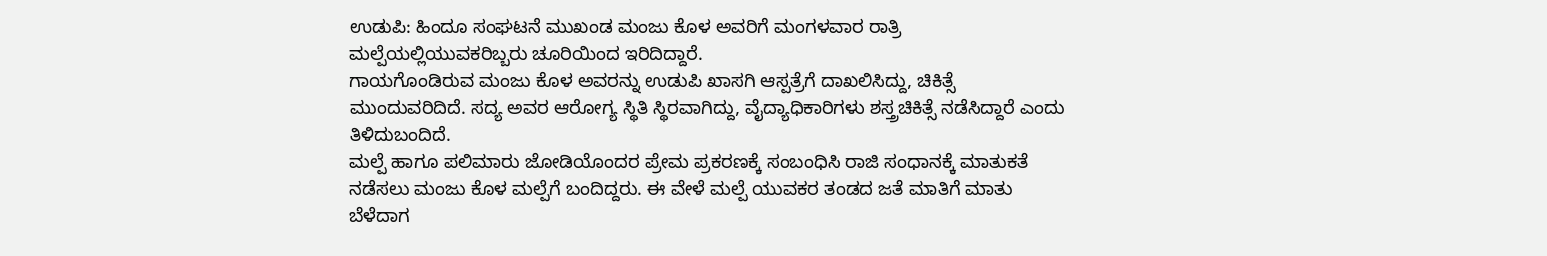ಉಡುಪಿ: ಹಿಂದೂ ಸಂಘಟನೆ ಮುಖಂಡ ಮಂಜು ಕೊಳ ಅವರಿಗೆ ಮಂಗಳವಾರ ರಾತ್ರಿ ಮಲ್ಪೆಯಲ್ಲಿಯುವಕರಿಬ್ಬರು ಚೂರಿಯಿಂದ ಇರಿದಿದ್ದಾರೆ.
ಗಾಯಗೊಂಡಿರುವ ಮಂಜು ಕೊಳ ಅವರನ್ನು ಉಡುಪಿ ಖಾಸಗಿ ಆಸ್ಪತ್ರೆಗೆ ದಾಖಲಿಸಿದ್ದು, ಚಿಕಿತ್ಸೆ ಮುಂದುವರಿದಿದೆ. ಸದ್ಯ ಅವರ ಆರೋಗ್ಯ ಸ್ಥಿತಿ ಸ್ಥಿರವಾಗಿದ್ದು, ವೈದ್ಯಾಧಿಕಾರಿಗಳು ಶಸ್ತ್ರಚಿಕಿತ್ಸೆ ನಡೆಸಿದ್ದಾರೆ ಎಂದು ತಿಳಿದುಬಂದಿದೆ.
ಮಲ್ಪೆ ಹಾಗೂ ಪಲಿಮಾರು ಜೋಡಿಯೊಂದರ ಪ್ರೇಮ ಪ್ರಕರಣಕ್ಕೆ ಸಂಬಂಧಿಸಿ ರಾಜಿ ಸಂಧಾನಕ್ಕೆ ಮಾತುಕತೆ ನಡೆಸಲು ಮಂಜು ಕೊಳ ಮಲ್ಪೆಗೆ ಬಂದಿದ್ದರು. ಈ ವೇಳೆ ಮಲ್ಪೆ ಯುವಕರ ತಂಡದ ಜತೆ ಮಾತಿಗೆ ಮಾತು ಬೆಳೆದಾಗ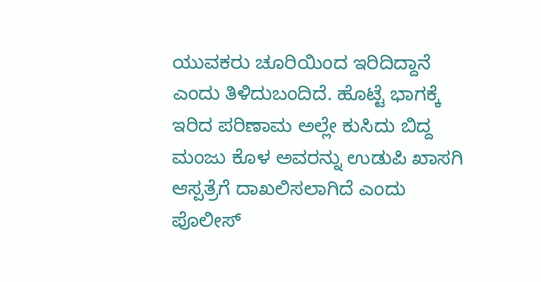ಯುವಕರು ಚೂರಿಯಿಂದ ಇರಿದಿದ್ದಾನೆ ಎಂದು ತಿಳಿದುಬಂದಿದೆ. ಹೊಟ್ಟೆ ಭಾಗಕ್ಕೆ ಇರಿದ ಪರಿಣಾಮ ಅಲ್ಲೇ ಕುಸಿದು ಬಿದ್ದ ಮಂಜು ಕೊಳ ಅವರನ್ನು ಉಡುಪಿ ಖಾಸಗಿ ಆಸ್ಪತ್ರೆಗೆ ದಾಖಲಿಸಲಾಗಿದೆ ಎಂದು ಪೊಲೀಸ್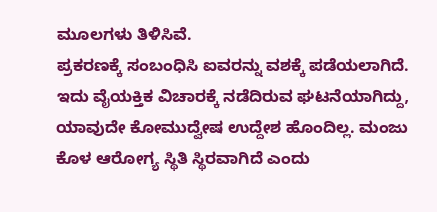ಮೂಲಗಳು ತಿಳಿಸಿವೆ.
ಪ್ರಕರಣಕ್ಕೆ ಸಂಬಂಧಿಸಿ ಐವರನ್ನು ವಶಕ್ಕೆ ಪಡೆಯಲಾಗಿದೆ. ಇದು ವೈಯಕ್ತಿಕ ವಿಚಾರಕ್ಕೆ ನಡೆದಿರುವ ಘಟನೆಯಾಗಿದ್ದು, ಯಾವುದೇ ಕೋಮುದ್ವೇಷ ಉದ್ದೇಶ ಹೊಂದಿಲ್ಲ. ಮಂಜು ಕೊಳ ಆರೋಗ್ಯ ಸ್ಥಿತಿ ಸ್ಥಿರವಾಗಿದೆ ಎಂದು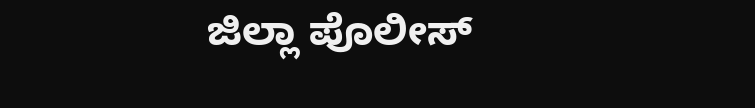ಜಿಲ್ಲಾ ಪೊಲೀಸ್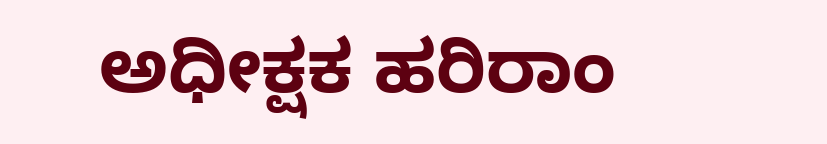ಅಧೀಕ್ಷಕ ಹರಿರಾಂ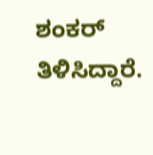ಶಂಕರ್ ತಿಳಿಸಿದ್ದಾರೆ.